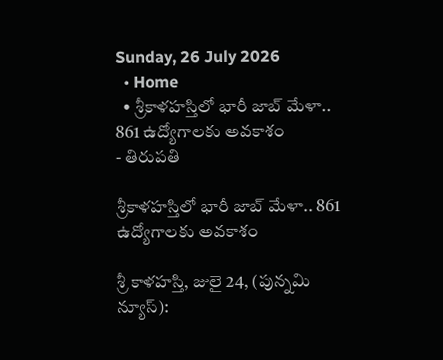Sunday, 26 July 2026
  • Home
  • శ్రీకాళహస్తిలో భారీ జాబ్ మేళా.. 861 ఉద్యోగాలకు అవకాశం
- తిరుపతి

శ్రీకాళహస్తిలో భారీ జాబ్ మేళా.. 861 ఉద్యోగాలకు అవకాశం

శ్రీ కాళహస్తి, జులై 24, (పున్నమి న్యూస్):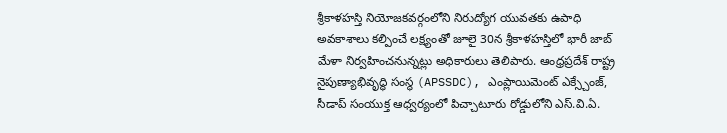శ్రీకాళహస్తి నియోజకవర్గంలోని నిరుద్యోగ యువతకు ఉపాధి అవకాశాలు కల్పించే లక్ష్యంతో జూలై 30న శ్రీకాళహస్తిలో భారీ జాబ్ మేళా నిర్వహించనున్నట్లు అధికారులు తెలిపారు. ఆంధ్రప్రదేశ్ రాష్ట్ర నైపుణ్యాభివృద్ధి సంస్థ (APSSDC), ఎంప్లాయిమెంట్ ఎక్స్చేంజ్, సీడాప్ సంయుక్త ఆధ్వర్యంలో పిచ్చాటూరు రోడ్డులోని ఎస్.వి.ఏ.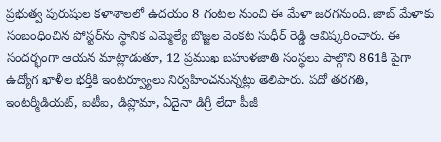ప్రభుత్వ పురుషుల కళాశాలలో ఉదయం 8 గంటల నుంచి ఈ మేళా జరగనుంది. జాబ్ మేళాకు సంబంధించిన పోస్టర్‌ను స్థానిక ఎమ్మెల్యే బొజ్జల వెంకట సుధీర్ రెడ్డి ఆవిష్కరించారు. ఈ సందర్భంగా ఆయన మాట్లాడుతూ, 12 ప్రముఖ బహుళజాతి సంస్థలు పాల్గొని 861కి పైగా ఉద్యోగ ఖాళీల భర్తీకి ఇంటర్వ్యూలు నిర్వహించనున్నట్లు తెలిపారు. పదో తరగతి, ఇంటర్మీడియట్, ఐటీఐ, డిప్లొమా, ఏదైనా డిగ్రీ లేదా పీజీ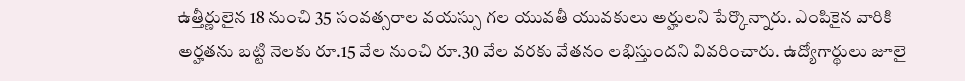ఉత్తీర్ణులైన 18 నుంచి 35 సంవత్సరాల వయస్సు గల యువతీ యువకులు అర్హులని పేర్కొన్నారు. ఎంపికైన వారికి అర్హతను బట్టి నెలకు రూ.15 వేల నుంచి రూ.30 వేల వరకు వేతనం లభిస్తుందని వివరించారు. ఉద్యోగార్థులు జూలై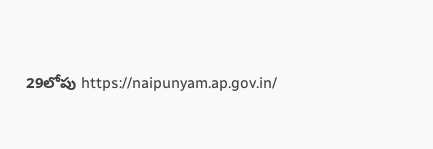29లోపు https://naipunyam.ap.gov.in/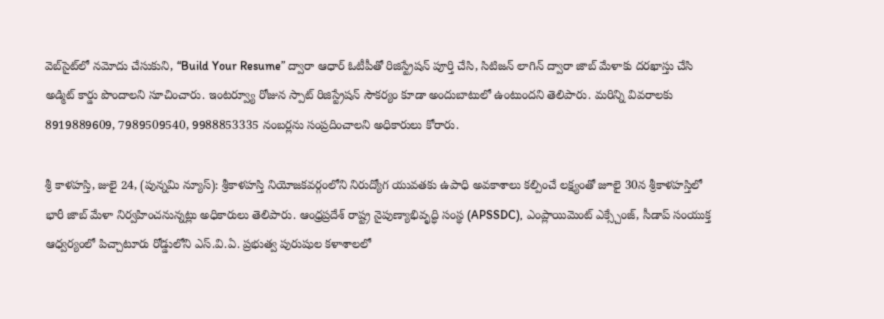వెబ్‌సైట్‌లో నమోదు చేసుకుని, “Build Your Resume” ద్వారా ఆధార్ ఓటీపీతో రిజిస్ట్రేషన్ పూర్తి చేసి, సిటిజన్ లాగిన్ ద్వారా జాబ్ మేళాకు దరఖాస్తు చేసి అడ్మిట్ కార్డు పొందాలని సూచించారు. ఇంటర్వ్యూ రోజున స్పాట్ రిజిస్ట్రేషన్ సౌకర్యం కూడా అందుబాటులో ఉంటుందని తెలిపారు. మరిన్ని వివరాలకు 8919889609, 7989509540, 9988853335 నంబర్లను సంప్రదించాలని అధికారులు కోరారు.

శ్రీ కాళహస్తి, జులై 24, (పున్నమి న్యూస్): శ్రీకాళహస్తి నియోజకవర్గంలోని నిరుద్యోగ యువతకు ఉపాధి అవకాశాలు కల్పించే లక్ష్యంతో జూలై 30న శ్రీకాళహస్తిలో భారీ జాబ్ మేళా నిర్వహించనున్నట్లు అధికారులు తెలిపారు. ఆంధ్రప్రదేశ్ రాష్ట్ర నైపుణ్యాభివృద్ధి సంస్థ (APSSDC), ఎంప్లాయిమెంట్ ఎక్స్చేంజ్, సీడాప్ సంయుక్త ఆధ్వర్యంలో పిచ్చాటూరు రోడ్డులోని ఎస్.వి.ఏ. ప్రభుత్వ పురుషుల కళాశాలలో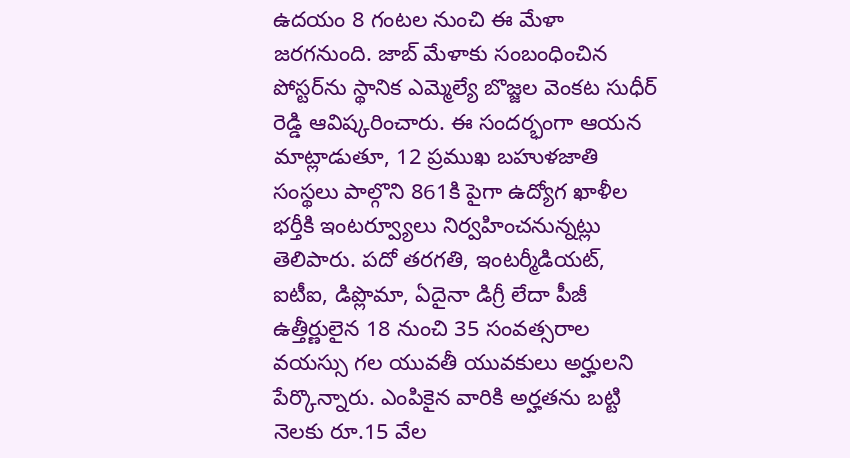ఉదయం 8 గంటల నుంచి ఈ మేళా జరగనుంది. జాబ్ మేళాకు సంబంధించిన పోస్టర్‌ను స్థానిక ఎమ్మెల్యే బొజ్జల వెంకట సుధీర్ రెడ్డి ఆవిష్కరించారు. ఈ సందర్భంగా ఆయన మాట్లాడుతూ, 12 ప్రముఖ బహుళజాతి సంస్థలు పాల్గొని 861కి పైగా ఉద్యోగ ఖాళీల భర్తీకి ఇంటర్వ్యూలు నిర్వహించనున్నట్లు తెలిపారు. పదో తరగతి, ఇంటర్మీడియట్, ఐటీఐ, డిప్లొమా, ఏదైనా డిగ్రీ లేదా పీజీ ఉత్తీర్ణులైన 18 నుంచి 35 సంవత్సరాల వయస్సు గల యువతీ యువకులు అర్హులని పేర్కొన్నారు. ఎంపికైన వారికి అర్హతను బట్టి నెలకు రూ.15 వేల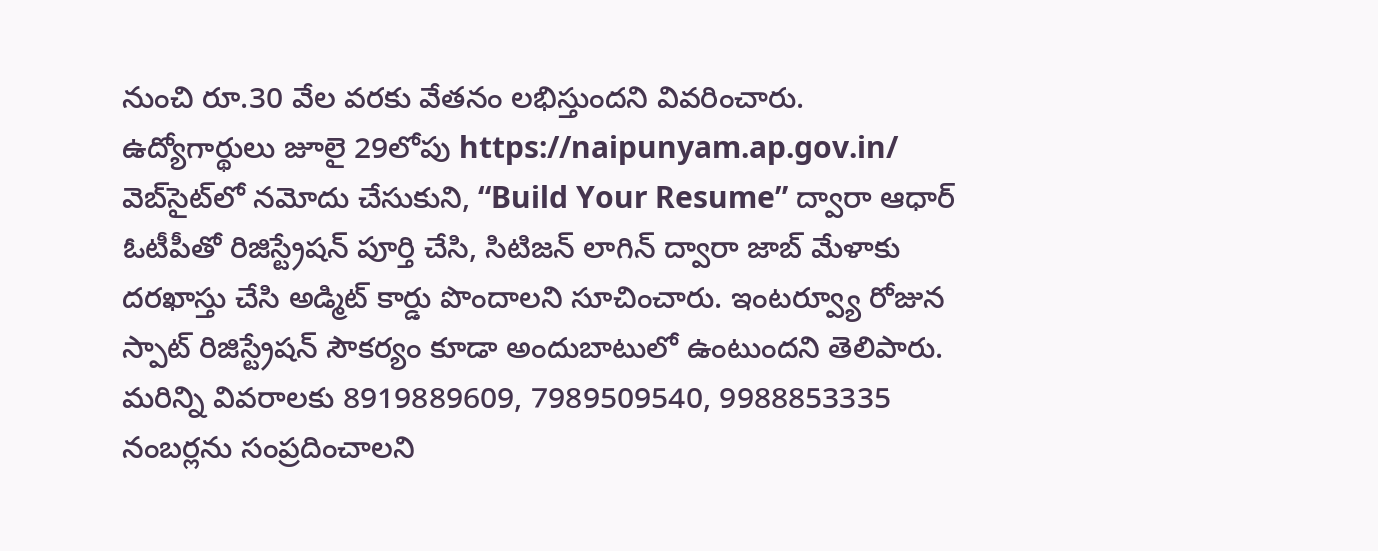నుంచి రూ.30 వేల వరకు వేతనం లభిస్తుందని వివరించారు. ఉద్యోగార్థులు జూలై 29లోపు https://naipunyam.ap.gov.in/ వెబ్‌సైట్‌లో నమోదు చేసుకుని, “Build Your Resume” ద్వారా ఆధార్ ఓటీపీతో రిజిస్ట్రేషన్ పూర్తి చేసి, సిటిజన్ లాగిన్ ద్వారా జాబ్ మేళాకు దరఖాస్తు చేసి అడ్మిట్ కార్డు పొందాలని సూచించారు. ఇంటర్వ్యూ రోజున స్పాట్ రిజిస్ట్రేషన్ సౌకర్యం కూడా అందుబాటులో ఉంటుందని తెలిపారు. మరిన్ని వివరాలకు 8919889609, 7989509540, 9988853335 నంబర్లను సంప్రదించాలని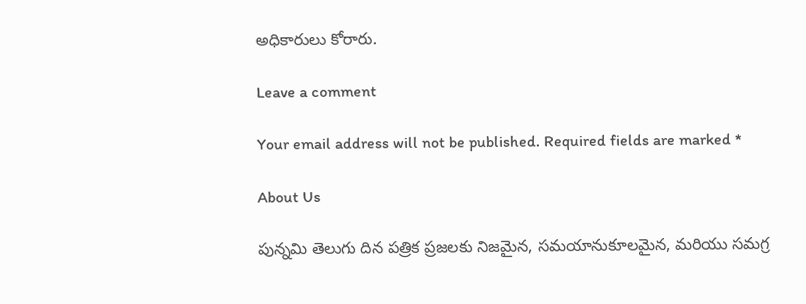అధికారులు కోరారు.

Leave a comment

Your email address will not be published. Required fields are marked *

About Us

పున్నమి తెలుగు దిన పత్రిక ప్రజలకు నిజమైన, సమయానుకూలమైన, మరియు సమగ్ర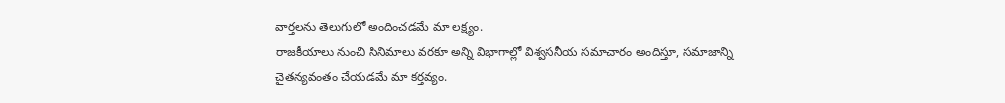వార్తలను తెలుగులో అందించడమే మా లక్ష్యం.
రాజకీయాలు నుంచి సినిమాలు వరకూ అన్ని విభాగాల్లో విశ్వసనీయ సమాచారం అందిస్తూ, సమాజాన్ని చైతన్యవంతం చేయడమే మా కర్తవ్యం.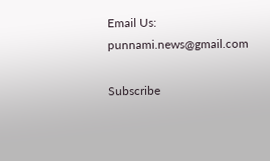Email Us: punnami.news@gmail.com

Subscribe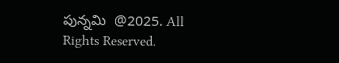పున్నమి  @2025. All Rights Reserved.